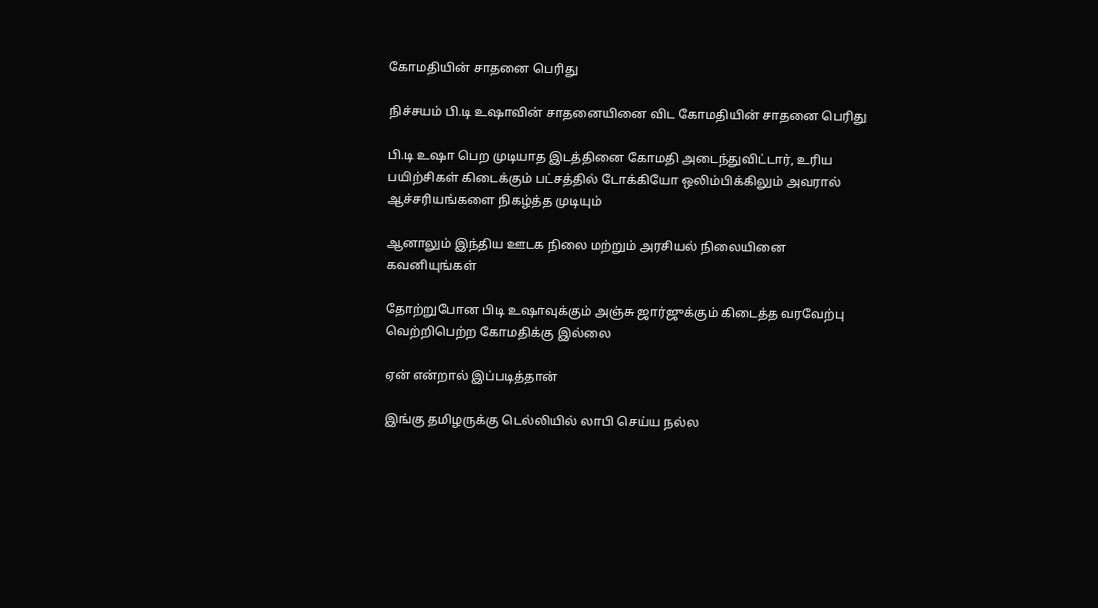கோமதியின் சாதனை பெரிது

நிச்சயம் பி.டி உஷாவின் சாதனையினை விட கோமதியின் சாதனை பெரிது

பி.டி உஷா பெற முடியாத இடத்தினை கோமதி அடைந்துவிட்டார், உரிய பயிற்சிகள் கிடைக்கும் பட்சத்தில் டோக்கியோ ஒலிம்பிக்கிலும் அவரால் ஆச்சரியங்களை நிகழ்த்த முடியும்

ஆனாலும் இந்திய ஊடக நிலை மற்றும் அரசியல் நிலையினை கவனியுங்கள்

தோற்றுபோன பிடி உஷாவுக்கும் அஞ்சு ஜார்ஜுக்கும் கிடைத்த வரவேற்பு வெற்றிபெற்ற கோமதிக்கு இல்லை

ஏன் என்றால் இப்படித்தான்

இங்கு தமிழருக்கு டெல்லியில் லாபி செய்ய நல்ல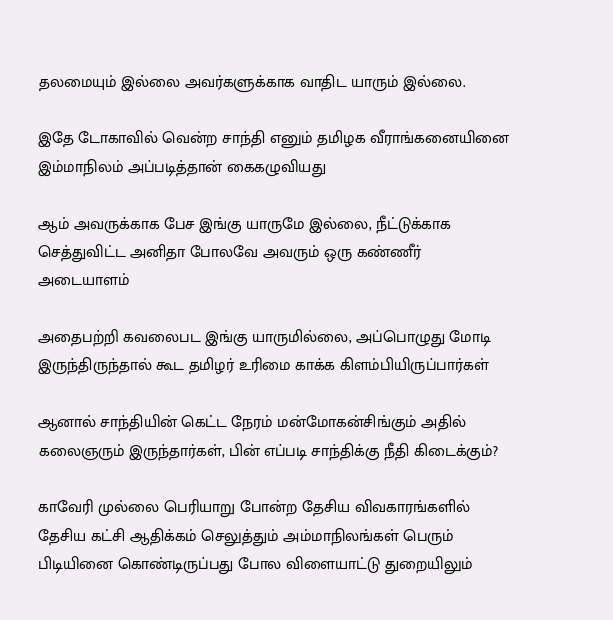தலமையும் இல்லை அவர்களுக்காக வாதிட யாரும் இல்லை.

இதே டோகாவில் வென்ற சாந்தி எனும் தமிழக வீராங்கனையினை இம்மாநிலம் அப்படித்தான் கைகழுவியது

ஆம் அவருக்காக பேச இங்கு யாருமே இல்லை, நீட்டுக்காக செத்துவிட்ட அனிதா போலவே அவரும் ஒரு கண்ணீர் அடையாளம்

அதைபற்றி கவலைபட இங்கு யாருமில்லை, அப்பொழுது மோடி இருந்திருந்தால் கூட தமிழர் உரிமை காக்க கிளம்பியிருப்பார்கள்

ஆனால் சாந்தியின் கெட்ட நேரம் மன்மோகன்சிங்கும் அதில் கலைஞரும் இருந்தார்கள், பின் எப்படி சாந்திக்கு நீதி கிடைக்கும்?

காவேரி முல்லை பெரியாறு போன்ற தேசிய விவகாரங்களில் தேசிய கட்சி ஆதிக்கம் செலுத்தும் அம்மாநிலங்கள் பெரும் பிடியினை கொண்டிருப்பது போல விளையாட்டு துறையிலும்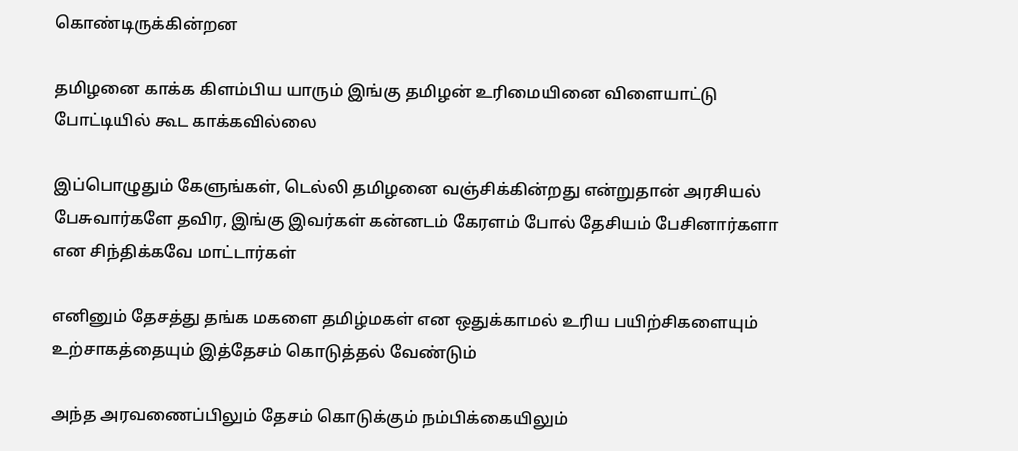கொண்டிருக்கின்றன‌

தமிழனை காக்க கிளம்பிய யாரும் இங்கு தமிழன் உரிமையினை விளையாட்டு போட்டியில் கூட காக்கவில்லை

இப்பொழுதும் கேளுங்கள், டெல்லி தமிழனை வஞ்சிக்கின்றது என்றுதான் அரசியல் பேசுவார்களே தவிர, இங்கு இவர்கள் கன்னடம் கேரளம் போல் தேசியம் பேசினார்களா என சிந்திக்கவே மாட்டார்கள்

எனினும் தேசத்து தங்க மகளை தமிழ்மகள் என ஒதுக்காமல் உரிய பயிற்சிகளையும் உற்சாகத்தையும் இத்தேசம் கொடுத்தல் வேண்டும்

அந்த அரவணைப்பிலும் தேசம் கொடுக்கும் நம்பிக்கையிலும்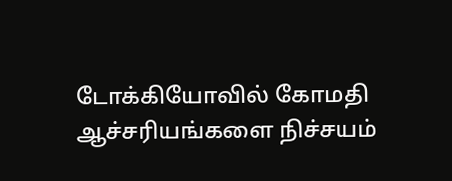டோக்கியோவில் கோமதி ஆச்சரியங்களை நிச்சயம்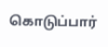கொடுப்பார்